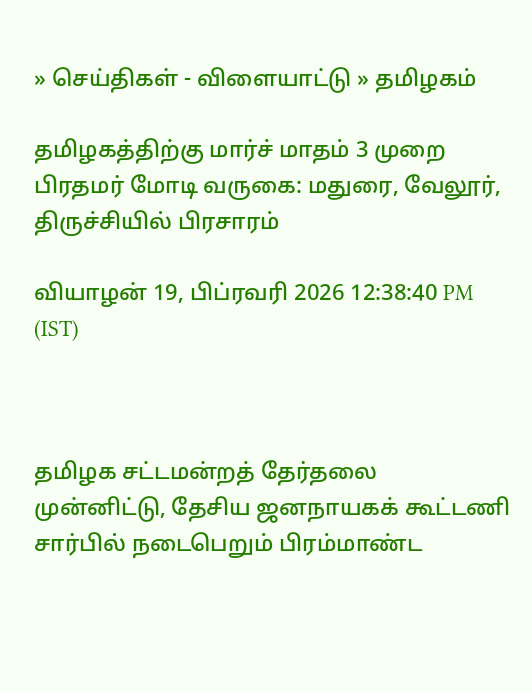» செய்திகள் - விளையாட்டு » தமிழகம்

தமிழகத்திற்கு மார்ச் மாதம் 3 முறை பிரதமர் மோடி வருகை: மதுரை, வேலூர், திருச்சியில் பிரசாரம்

வியாழன் 19, பிப்ரவரி 2026 12:38:40 PM (IST)



தமிழக சட்டமன்றத் தேர்தலை முன்னிட்டு, தேசிய ஜனநாயகக் கூட்டணி சார்பில் நடைபெறும் பிரம்மாண்ட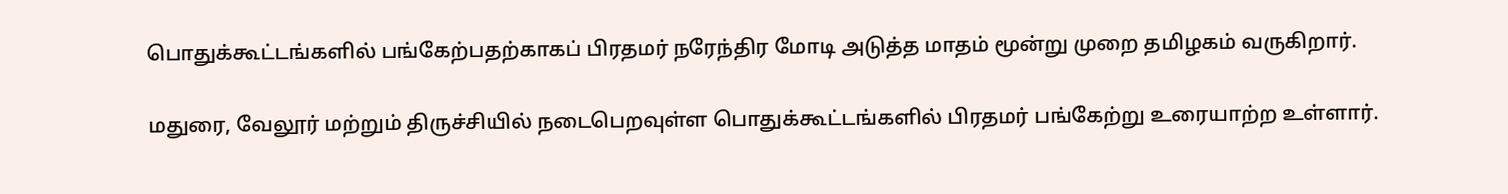பொதுக்கூட்டங்களில் பங்கேற்பதற்காகப் பிரதமர் நரேந்திர மோடி அடுத்த மாதம் மூன்று முறை தமிழகம் வருகிறார்.

மதுரை, வேலூர் மற்றும் திருச்சியில் நடைபெறவுள்ள பொதுக்கூட்டங்களில் பிரதமர் பங்கேற்று உரையாற்ற உள்ளார்.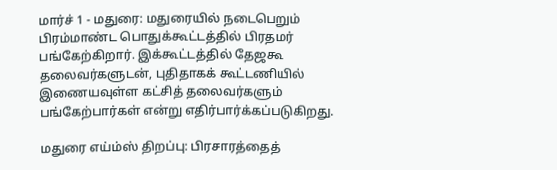மார்ச் 1 - மதுரை: மதுரையில் நடைபெறும் பிரம்மாண்ட பொதுக்கூட்டத்தில் பிரதமர் பங்கேற்கிறார். இக்கூட்டத்தில் தேஜகூ தலைவர்களுடன், புதிதாகக் கூட்டணியில் இணையவுள்ள கட்சித் தலைவர்களும் பங்கேற்பார்கள் என்று எதிர்பார்க்கப்படுகிறது.

மதுரை எய்ம்ஸ் திறப்பு: பிரசாரத்தைத்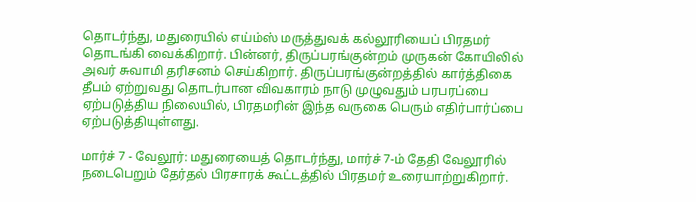தொடர்ந்து, மதுரையில் எய்ம்ஸ் மருத்துவக் கல்லூரியைப் பிரதமர் தொடங்கி வைக்கிறார். பின்னர், திருப்பரங்குன்றம் முருகன் கோயிலில் அவர் சுவாமி தரிசனம் செய்கிறார். திருப்பரங்குன்றத்தில் கார்த்திகை தீபம் ஏற்றுவது தொடர்பான விவகாரம் நாடு முழுவதும் பரபரப்பை ஏற்படுத்திய நிலையில், பிரதமரின் இந்த வருகை பெரும் எதிர்பார்ப்பை ஏற்படுத்தியுள்ளது.

மார்ச் 7 - வேலூர்: மதுரையைத் தொடர்ந்து, மார்ச் 7-ம் தேதி வேலூரில் நடைபெறும் தேர்தல் பிரசாரக் கூட்டத்தில் பிரதமர் உரையாற்றுகிறார்.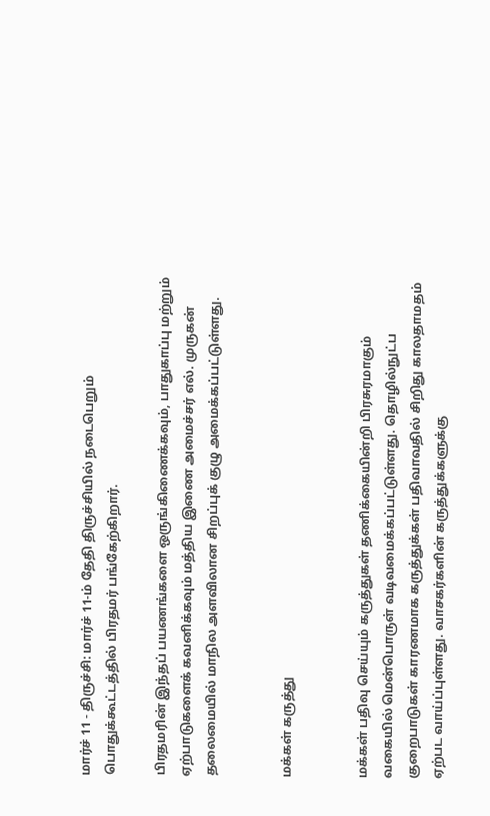மார்ச் 11 - திருச்சி: மார்ச் 11-ம் தேதி திருச்சியில் நடைபெறும் பொதுக்கூட்டத்தில் பிரதமர் பங்கேற்கிறார்.

பிரதமரின் இந்தப் பயணங்களை ஒருங்கிணைக்கவும், பாதுகாப்பு மற்றும் ஏற்பாடுகளைக் கவனிக்கவும் மத்திய இணை அமைச்சர் எல். முருகன் தலைமையில் மாநில அளவிலான சிறப்புக் குழு அமைக்கப்பட்டுள்ளது.


மக்கள் கருத்து


மக்கள் பதிவு செய்யும் கருத்துகள் தணிக்கையின்றி பிரசுரமாகும் வகையில் மென்பொருள் வடிவமைக்கப்பட்டுள்ளது. தொழில்நுட்ப குறைபாடுகள் காரணமாக கருத்துக்கள் பதிவாவதில் சிறிது காலதாமதம் ஏற்பட வாய்ப்புள்ளது. வாசகர்களின் கருத்துக்களுக்கு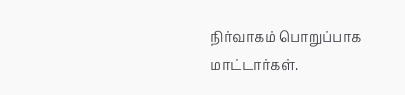நிர்வாகம் பொறுப்பாக மாட்டார்கள்.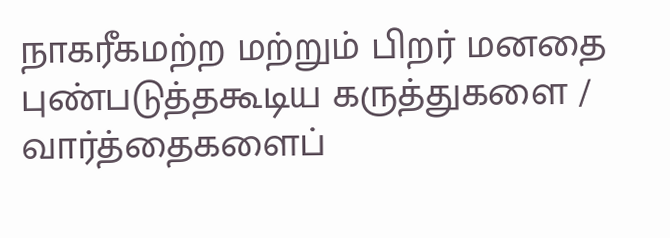நாகரீகமற்ற மற்றும் பிறர் மனதை புண்படுத்தகூடிய கருத்துகளை / வார்த்தைகளைப்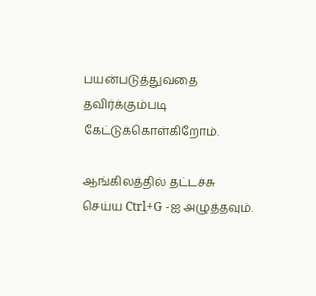பயன்படுத்துவதை தவிர்க்கும்படி கேட்டுக்கொள்கிறோம்.

ஆங்கிலத்தில் தட்டச்சு செய்ய Ctrl+G -ஐ அழுத்தவும்.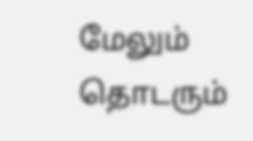மேலும் தொடரும்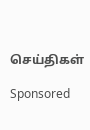செய்திகள்

Sponsored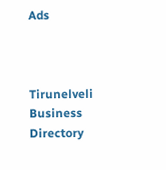Ads



Tirunelveli Business Directory